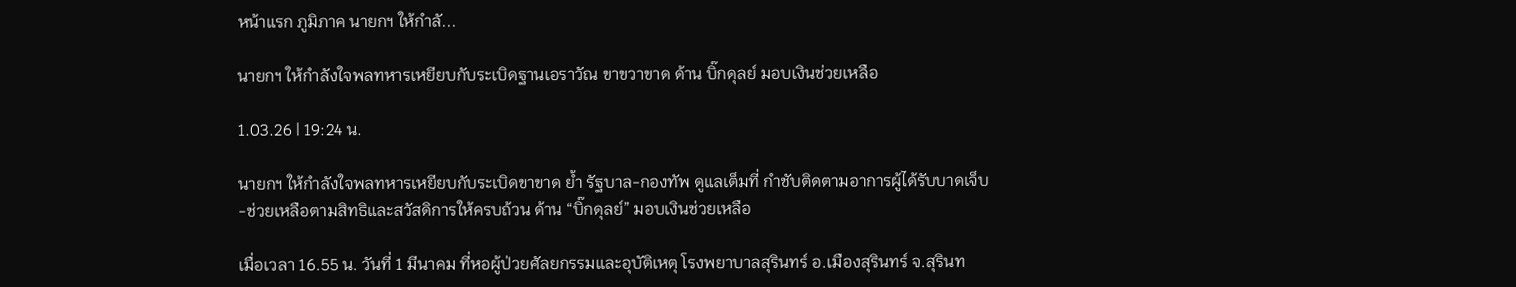หน้าแรก ภูมิภาค นายกฯ ให้กำลั...

นายกฯ ให้กำลังใจพลทหารเหยียบกับระเบิดฐานเอราวัณ ขาขวาขาด ด้าน บิ๊กดุลย์ มอบเงินช่วยเหลือ

1.03.26 | 19:24 น.

นายกฯ ให้กำลังใจพลทหารเหยียบกับระเบิดขาขาด ย้ำ รัฐบาล-กองทัพ ดูแลเต็มที่ กำชับติดตามอาการผู้ได้รับบาดเจ็บ-ช่วยเหลือตามสิทธิและสวัสดิการให้ครบถ้วน ด้าน “บิ๊กดุลย์” มอบเงินช่วยเหลือ

เมื่อเวลา 16.55 น. วันที่ 1 มีนาคม ที่หอผู้ป่วยศัลยกรรมและอุบัติเหตุ โรงพยาบาลสุรินทร์ อ.เมืองสุรินทร์ จ.สุรินท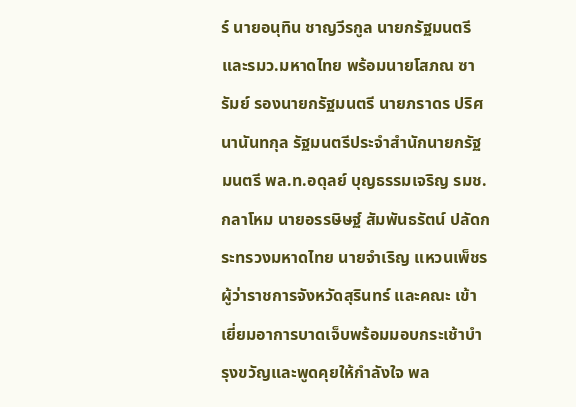ร์ นายอนุทิน ชาญวีรกูล นายกรัฐมนตรี และรมว.มหาดไทย พร้อมนายโสภณ ซารัมย์ รองนายกรัฐมนตรี นายภราดร ปริศนานันทกุล รัฐมนตรีประจำสำนักนายกรัฐมนตรี พล.ท.อดุลย์ บุญธรรมเจริญ รมช.กลาโหม นายอรรษิษฐ์ สัมพันธรัตน์ ปลัดกระทรวงมหาดไทย นายจำเริญ แหวนเพ็ชร ผู้ว่าราชการจังหวัดสุรินทร์ และคณะ เข้าเยี่ยมอาการบาดเจ็บพร้อมมอบกระเช้าบำรุงขวัญและพูดคุยให้กำลังใจ พล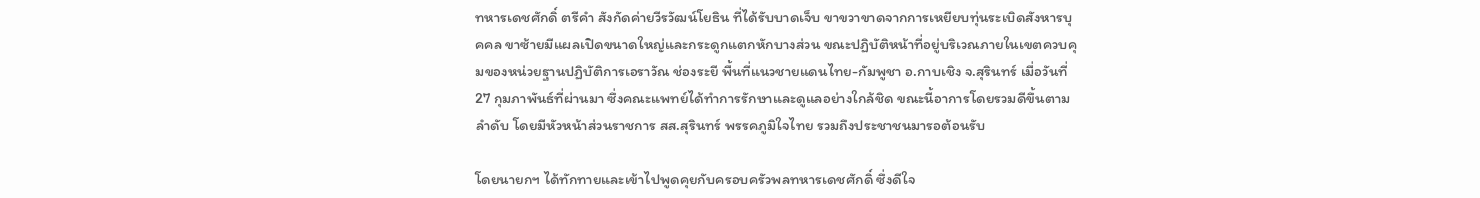ทหารเดชศักดิ์ ตรีคำ สังกัดค่ายวีรวัฒน์โยธิน ที่ได้รับบาดเจ็บ ขาขวาขาดจากการเหยียบทุ่นระเบิดสังหารบุคคล ขาซ้ายมีแผลเปิดขนาดใหญ่และกระดูกแตกหักบางส่วน ขณะปฏิบัติหน้าที่อยู่บริเวณภายในเขตควบคุมของหน่วยฐานปฏิบัติการเอราวัณ ช่องระยี พื้นที่แนวชายแดนไทย-กัมพูชา อ.กาบเชิง จ.สุรินทร์ เมื่อวันที่ 27 กุมภาพันธ์ที่ผ่านมา ซึ่งคณะแพทย์ได้ทำการรักษาและดูแลอย่างใกล้ชิด ขณะนี้อาการโดยรวมดีขึ้นตามลำดับ โดยมีหัวหน้าส่วนราชการ สส.สุรินทร์ พรรคภูมิใจไทย รวมถึงประชาชนมารอต้อนรับ

โดยนายกฯ ได้ทักทายและเข้าไปพูดคุยกับครอบครัวพลทหารเดชศักดิ์ ซึ่งดีใจ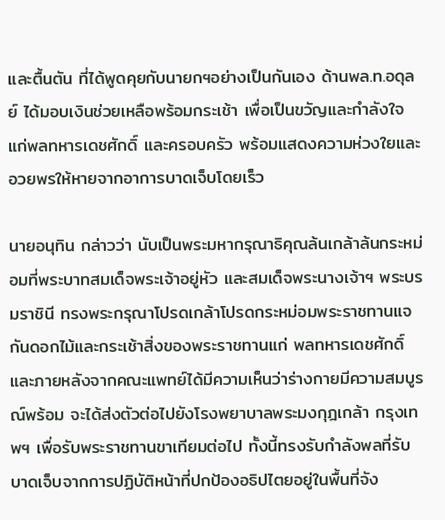และตื้นตัน ที่ได้พูดคุยกับนายกฯอย่างเป็นกันเอง ด้านพล.ท.อดุลย์ ได้มอบเงินช่วยเหลือพร้อมกระเช้า เพื่อเป็นขวัญและกำลังใจแก่พลทหารเดชศักดิ์ และครอบครัว พร้อมแสดงความห่วงใยและอวยพรให้หายจากอาการบาดเจ็บโดยเร็ว

นายอนุทิน กล่าวว่า นับเป็นพระมหากรุณาธิคุณล้นเกล้าล้นกระหม่อมที่พระบาทสมเด็จพระเจ้าอยู่หัว และสมเด็จพระนางเจ้าฯ พระบรมราชินี ทรงพระกรุณาโปรดเกล้าโปรดกระหม่อมพระราชทานแจกันดอกไม้และกระเช้าสิ่งของพระราชทานแก่ พลทหารเดชศักดิ์ และภายหลังจากคณะแพทย์ได้มีความเห็นว่าร่างกายมีความสมบูรณ์พร้อม จะได้ส่งตัวต่อไปยังโรงพยาบาลพระมงกุฎเกล้า กรุงเทพฯ เพื่อรับพระราชทานขาเทียมต่อไป ทั้งนี้ทรงรับกำลังพลที่รับบาดเจ็บจากการปฏิบัติหน้าที่ปกป้องอธิปไตยอยู่ในพื้นที่จัง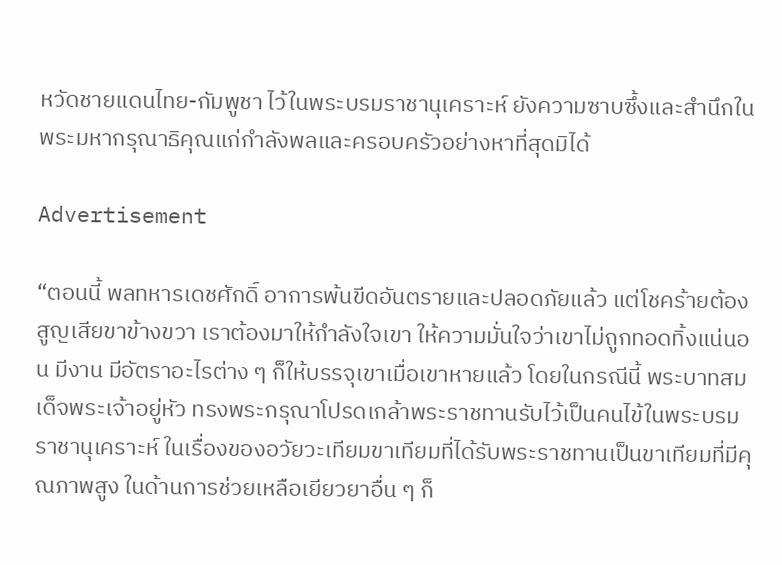หวัดชายแดนไทย-กัมพูชา ไว้ในพระบรมราชานุเคราะห์ ยังความซาบซึ้งและสำนึกในพระมหากรุณาธิคุณแก่กำลังพลและครอบครัวอย่างหาที่สุดมิได้

Advertisement

“ตอนนี้ พลทหารเดชศักดิ์ อาการพ้นขีดอันตรายและปลอดภัยแล้ว แต่โชคร้ายต้องสูญเสียขาข้างขวา เราต้องมาให้กำลังใจเขา ให้ความมั่นใจว่าเขาไม่ถูกทอดทิ้งแน่นอน มีงาน มีอัตราอะไรต่าง ๆ ก็ให้บรรจุเขาเมื่อเขาหายแล้ว โดยในกรณีนี้ พระบาทสมเด็จพระเจ้าอยู่หัว ทรงพระกรุณาโปรดเกล้าพระราชทานรับไว้เป็นคนไข้ในพระบรมราชานุเคราะห์ ในเรื่องของอวัยวะเทียมขาเทียมที่ได้รับพระราชทานเป็นขาเทียมที่มีคุณภาพสูง ในด้านการช่วยเหลือเยียวยาอื่น ๆ ก็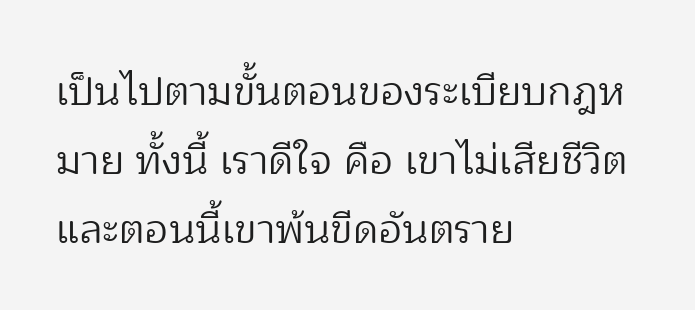เป็นไปตามขั้นตอนของระเบียบกฎหมาย ทั้งนี้ เราดีใจ คือ เขาไม่เสียชีวิต และตอนนี้เขาพ้นขีดอันตราย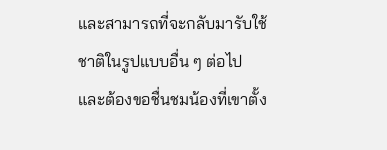และสามารถที่จะกลับมารับใช้ชาติในรูปแบบอื่น ๆ ต่อไป และต้องขอชื่นชมน้องที่เขาตั้ง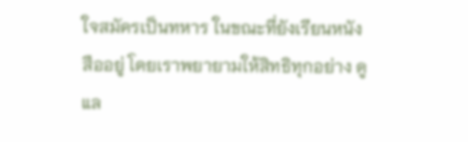ใจสมัครเป็นทหาร ในขณะที่ยังเรียนหนังสืออยู่ โดยเราพยายามให้สิทธิทุกอย่าง ดูแล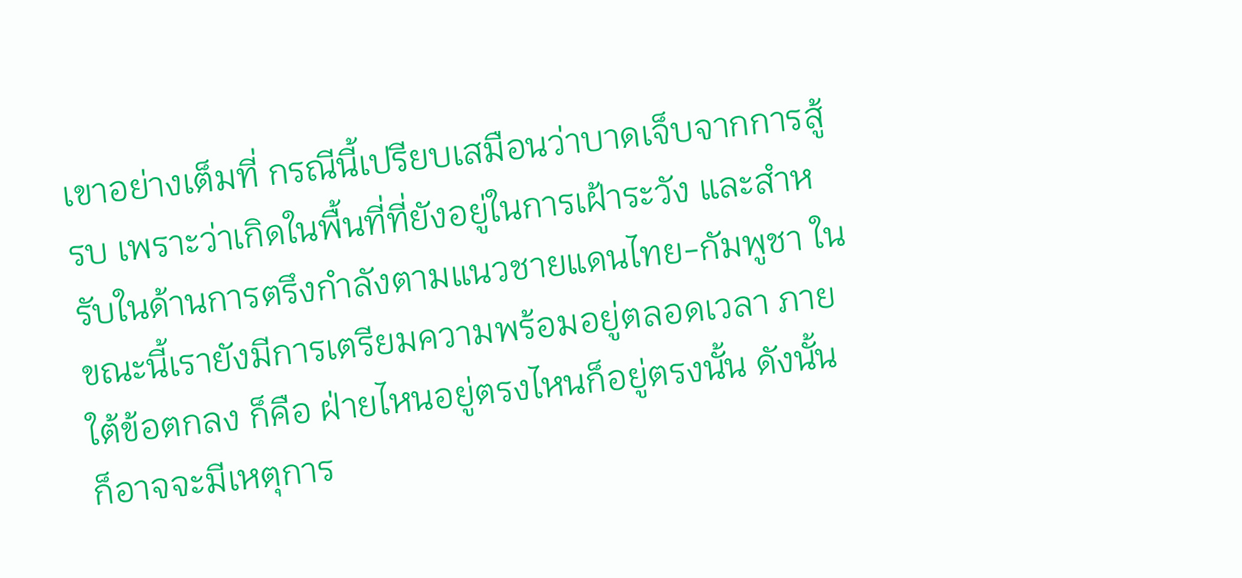เขาอย่างเต็มที่ กรณีนี้เปรียบเสมือนว่าบาดเจ็บจากการสู้รบ เพราะว่าเกิดในพื้นที่ที่ยังอยู่ในการเฝ้าระวัง และสำหรับในด้านการตรึงกำลังตามแนวชายแดนไทย-กัมพูชา ในขณะนี้เรายังมีการเตรียมความพร้อมอยู่ตลอดเวลา ภายใต้ข้อตกลง ก็คือ ฝ่ายไหนอยู่ตรงไหนก็อยู่ตรงนั้น ดังนั้น ก็อาจจะมีเหตุการ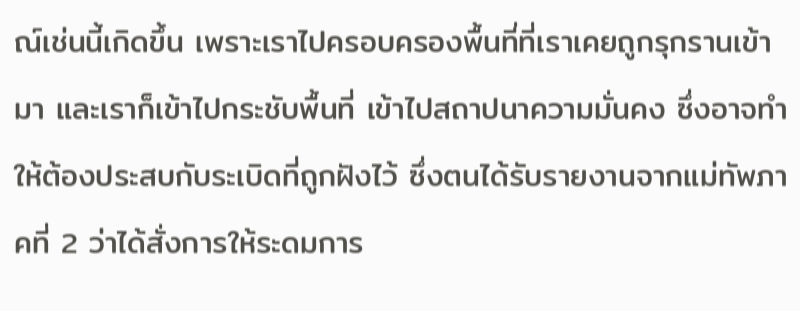ณ์เช่นนี้เกิดขึ้น เพราะเราไปครอบครองพื้นที่ที่เราเคยถูกรุกรานเข้ามา และเราก็เข้าไปกระชับพื้นที่ เข้าไปสถาปนาความมั่นคง ซึ่งอาจทำให้ต้องประสบกับระเบิดที่ถูกฝังไว้ ซึ่งตนได้รับรายงานจากแม่ทัพภาคที่ 2 ว่าได้สั่งการให้ระดมการ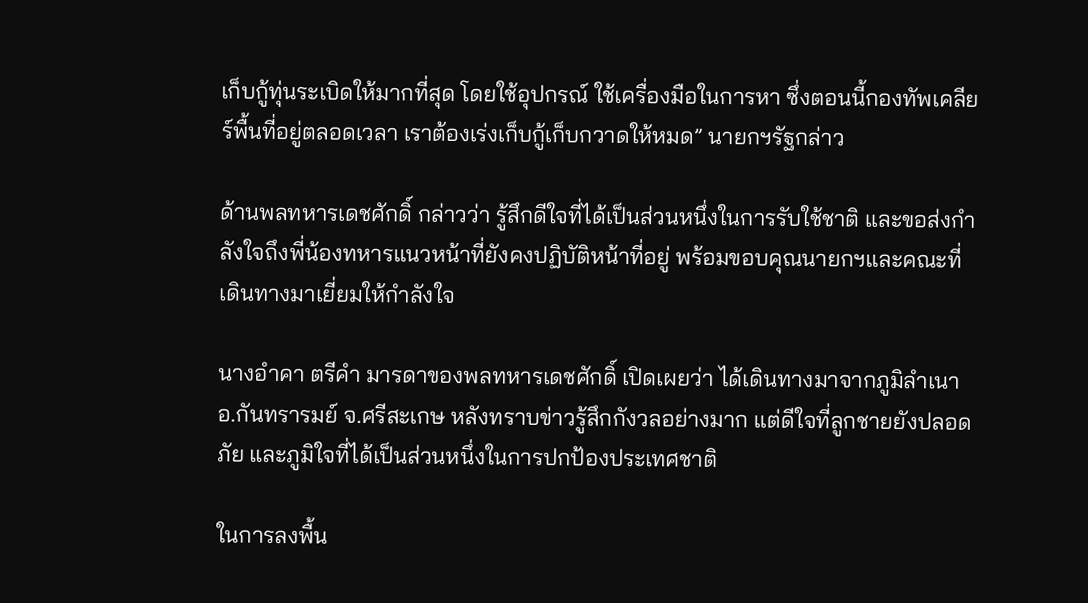เก็บกู้ทุ่นระเบิดให้มากที่สุด โดยใช้อุปกรณ์ ใช้เครื่องมือในการหา ซึ่งตอนนี้กองทัพเคลียร์พื้นที่อยู่ตลอดเวลา เราต้องเร่งเก็บกู้เก็บกวาดให้หมด” นายกฯรัฐกล่าว

ด้านพลทหารเดชศักดิ์ กล่าวว่า รู้สึกดีใจที่ได้เป็นส่วนหนึ่งในการรับใช้ชาติ และขอส่งกำลังใจถึงพี่น้องทหารแนวหน้าที่ยังคงปฏิบัติหน้าที่อยู่ พร้อมขอบคุณนายกฯและคณะที่เดินทางมาเยี่ยมให้กำลังใจ

นางอำคา ตรีคำ มารดาของพลทหารเดชศักดิ์ เปิดเผยว่า ได้เดินทางมาจากภูมิลำเนา อ.กันทรารมย์ จ.ศรีสะเกษ หลังทราบข่าวรู้สึกกังวลอย่างมาก แต่ดีใจที่ลูกชายยังปลอดภัย และภูมิใจที่ได้เป็นส่วนหนึ่งในการปกป้องประเทศชาติ

ในการลงพื้น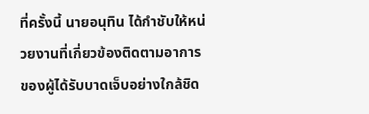ที่ครั้งนี้ นายอนุทิน ได้กำชับให้หน่วยงานที่เกี่ยวข้องติดตามอาการของผู้ได้รับบาดเจ็บอย่างใกล้ชิด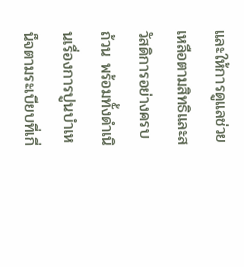และให้การดูแลช่วยเหลือตามสิทธิและสวัสดิการอย่างครบถ้วน พร้อมทั้งดำเนินเรื่องการปูนบำเหน็จตามระเบียบที่เกี่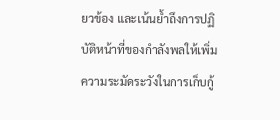ยวข้อง และเน้นย้ำถึงการปฏิบัติหน้าที่ของกำลังพลให้เพิ่มความระมัดระวังในการเก็บกู้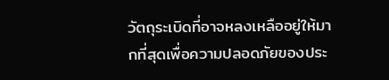วัตถุระเบิดที่อาจหลงเหลืออยู่ให้มากที่สุดเพื่อความปลอดภัยของประ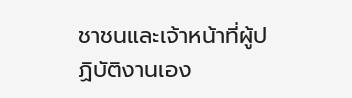ชาชนและเจ้าหน้าที่ผู้ปฏิบัติงานเอง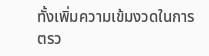ทั้งเพิ่มความเข้มงวดในการตรว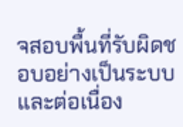จสอบพื้นที่รับผิดชอบอย่างเป็นระบบและต่อเนื่อง